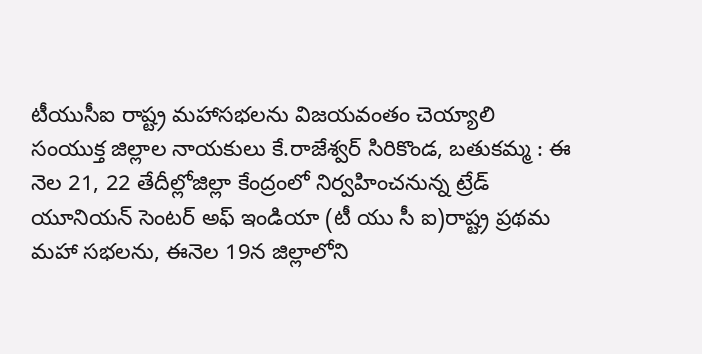టీయుసీఐ రాష్ట్ర మహాసభలను విజయవంతం చెయ్యాలి
సంయుక్త జిల్లాల నాయకులు కే.రాజేశ్వర్ సిరికొండ, బతుకమ్మ : ఈ నెల 21, 22 తేదీల్లోజిల్లా కేంద్రంలో నిర్వహించనున్న ట్రేడ్ యూనియన్ సెంటర్ అఫ్ ఇండియా (టీ యు సీ ఐ)రాష్ట్ర ప్రథమ మహా సభలను, ఈనెల 19న జిల్లాలోని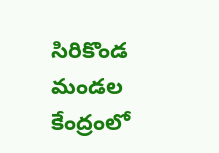సిరికొండ మండల కేంద్రంలో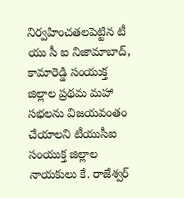నిర్వహించతలపెట్టిన టీ యు సీ ఐ నిజామాబాద్, కామారెడ్డి సంయుక్త జిల్లాల ప్రథమ మహా సభలను విజయవంతం చేయాలని టీయుసీఐ సంయుక్త జిల్లాల నాయకులు కే. రాజేశ్వర్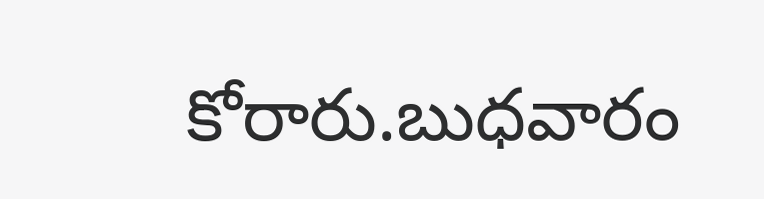కోరారు.బుధవారం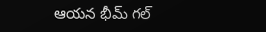ఆయన భీమ్ గల్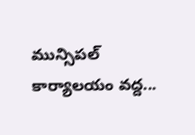మున్సిపల్ కార్యాలయం వద్ద...